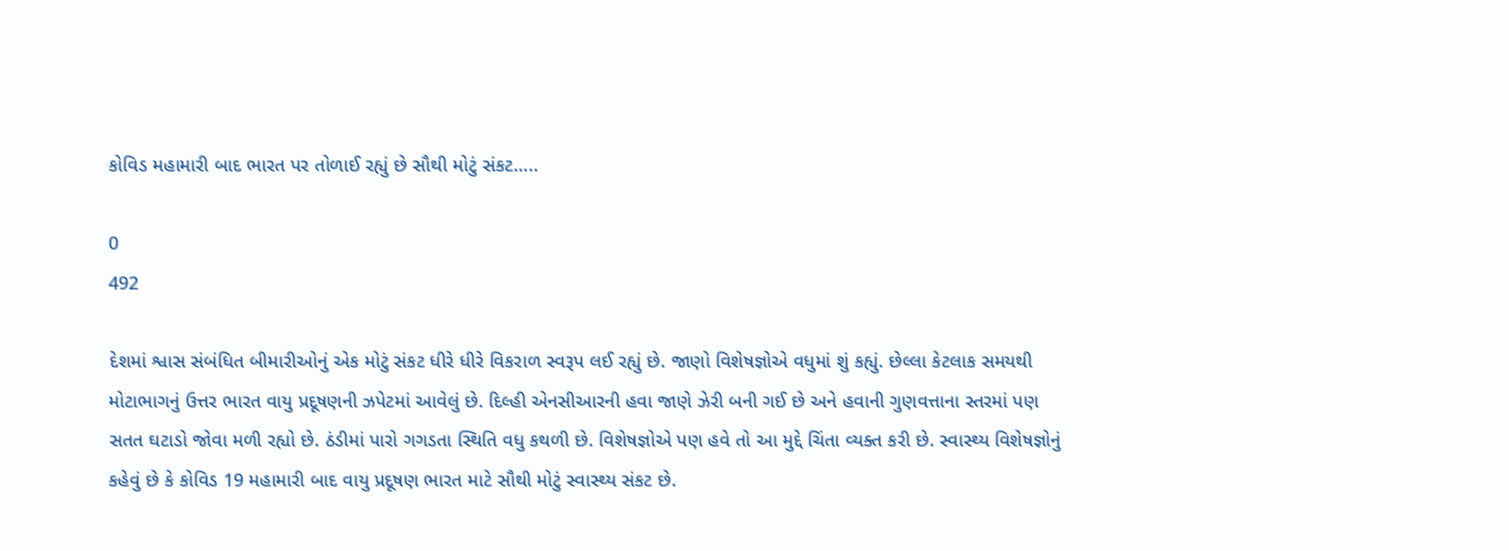કોવિડ મહામારી બાદ ભારત પર તોળાઈ રહ્યું છે સૌથી મોટું સંકટ…..

0
492

દેશમાં શ્વાસ સંબંધિત બીમારીઓનું એક મોટું સંકટ ધીરે ધીરે વિકરાળ સ્વરૂપ લઈ રહ્યું છે. જાણો વિશેષજ્ઞોએ વધુમાં શું કહ્યું. છેલ્લા કેટલાક સમયથી મોટાભાગનું ઉત્તર ભારત વાયુ પ્રદૂષણની ઝપેટમાં આવેલું છે. દિલ્હી એનસીઆરની હવા જાણે ઝેરી બની ગઈ છે અને હવાની ગુણવત્તાના સ્તરમાં પણ સતત ઘટાડો જોવા મળી રહ્યો છે. ઠંડીમાં પારો ગગડતા સ્થિતિ વધુ કથળી છે. વિશેષજ્ઞોએ પણ હવે તો આ મુદ્દે ચિંતા વ્યક્ત કરી છે. સ્વાસ્થ્ય વિશેષજ્ઞોનું કહેવું છે કે કોવિડ 19 મહામારી બાદ વાયુ પ્રદૂષણ ભારત માટે સૌથી મોટું સ્વાસ્થ્ય સંકટ છે.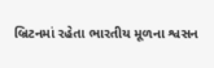બ્રિટનમાં રહેતા ભારતીય મૂળના શ્વસન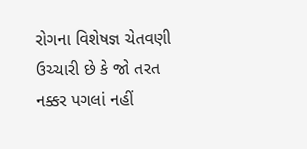રોગના વિશેષજ્ઞ ચેતવણી ઉચ્ચારી છે કે જો તરત નક્કર પગલાં નહીં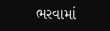ભરવામાં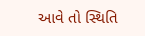આવે તો સ્થિતિ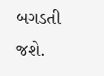બગડતી જશે.